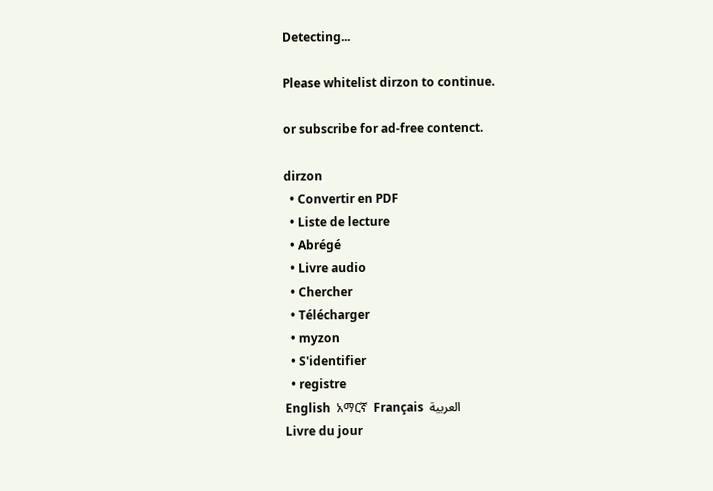Detecting...

Please whitelist dirzon to continue.

or subscribe for ad-free contenct.

dirzon
  • Convertir en PDF
  • Liste de lecture
  • Abrégé
  • Livre audio
  • Chercher
  • Télécharger
  • myzon
  • S'identifier
  • registre
English  አማርኛ  Français  العربية
Livre du jour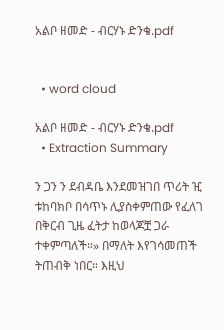አልቦ ዘመድ - ብርሃኑ ድንቄ.pdf


  • word cloud

አልቦ ዘመድ - ብርሃኑ ድንቄ.pdf
  • Extraction Summary

ን ጋን ን ደብዳቤ እንደመዝገበ ጥሪት ዢ ቱከባክቦ በሳጥኑ ሊያስቀምጠው የፈለገ በቅርብ ጊዜ ፈትታ ከወላጆቿ ጋራ ተቀምጣለች።» በማለት እየገሳመጠች ትጠብቅ ነበር። እዚህ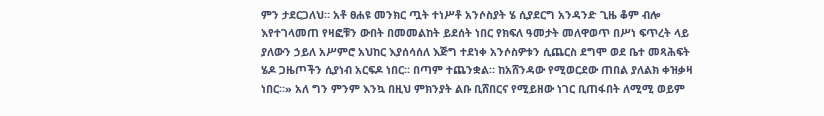ምን ታደርጋለህ። አቶ ፀሐዩ መንክር ጧት ተነሥቶ አንሶስያት ሄ ሲያደርግ አንዳንድ ጊዜ ቆም ብሎ እየተገላመጠ የዛፎቹን ውበት በመመልከት ይደሰት ነበር የክፍለ ዓመታት መለዋወጥ በሥነ ፍጥረት ላይ ያለውን ኃይለ አሥምሮ አህከር እያሰሳሰለ እጅግ ተደነቀ አንሶስዎቱን ሲጨርስ ደግሞ ወደ ቤተ መጻሕፍት ሄዶ ጋዜጦችን ሲያነብ አርፍዶ ነበር። በጣም ተጨንቋል። ከአሸንዳው የሚወርደው ጠበል ያለልክ ቀዝቃዛ ነበር።» አለ ግን ምንም እንኳ በዚህ ምክንያት ልቡ ቢሸበርና የሚይዘው ነገር ቢጠፋበት ለሚሚ ወይም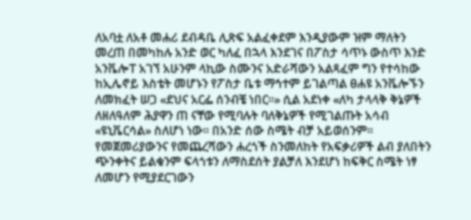ለአባቷ ለአቶ መሐሪ ደብዳቤ ሊጽፍ አልፈቀደም እንዲያውም ዝም ማለትን መረጠ በመካከሉ አንድ ወር ካለፈ በኋላ እንደገና በፖስታ ሳጥኑ ውስጥ እንድ አንቬሎፐ አገኘ አሁንም ላኪው ስሙንና አድራሻውን አልጻፈም ግን የተሳከው ከኢሌኖይ እስቴት መሆኑን የፖስታ ቤቱ ማኅተም ይገልጣል ፀሐዩ አንቬሎኙን ለመክፈት ሠጋ «ደህና አርፌ ሰንብቼ ነበር።» ሲል አደነቀ «ለካ ታላላቅ ቅኔዎች ለዘለዓለም ሕያዋን ጠ ናቸው የሚባሉት ባለቅኔዎች የሚገልጡት አሳብ «ዩኒቬርሳል» ስለሆነ ነው። በአንድ ሰው ስሜት ብቻ አይወሰንም። የመጀመሪያውንና የመጨረሻውን ሐረጎች ስንመለከት የአፍቃሪዎች ልብ ያለበትን ጭንቀትና ይልቁንም ፍላጎቱን ለማስደሰት ያልቻለ እንደሆነ ከፍቅር ስሜት ነፃ ለመሆን የሚያደርገውን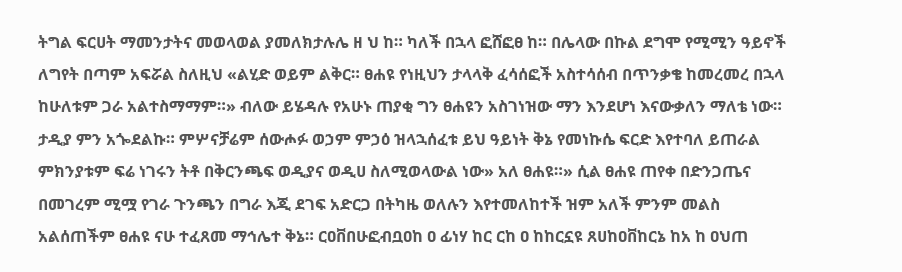ትግል ፍርሀት ማመንታትና መወላወል ያመለክታሉሌ ዘ ህ ከ። ካለች በኋላ ፎሸፎፀ ከ። በሌላው በኩል ደግሞ የሚሚን ዓይኖች ለግየት በጣም አፍሯል ስለዚህ «ልሂድ ወይም ልቅር። ፀሐዩ የነዚህን ታላላቅ ፈሳሰፎች አስተሳሰብ በጥንቃቄ ከመረመረ በኋላ ከሁለቱም ጋራ አልተስማማም።» ብለው ይሄዳሉ የአሁኑ ጠያቂ ግን ፀሐዩን አስገነዝው ማን እንደሆነ እናውቃለን ማለቴ ነው። ታዲያ ምን አጐደልኩ። ምሦናቻሬም ሰውሖፉ ወኃም ምኃዕ ዝላኋሰፈቱ ይህ ዓይነት ቅኔ የመነኩሴ ፍርድ እየተባለ ይጠራል ምክንያቱም ፍሬ ነገሩን ትቶ በቅርንጫፍ ወዲያና ወዲሀ ስለሚወላውል ነው» አለ ፀሐዩ።» ሲል ፀሐዩ ጠየቀ በድንጋጤና በመገረም ሚሟ የገራ ጉንጫን በግራ እጂ ደገፍ አድርጋ በትካዜ ወለሉን እየተመለከተች ዝም አለች ምንም መልስ አልሰጠችም ፀሐዩ ናሁ ተፈጸመ ማኅሌተ ቅኔ። ርዐቨበሁፎብቧዐከ ዐ ፊነሃ ከር ርከ ዐ ከከርኗዩ ጸሀከዐቨከርኔ ከአ ከ ዐህጠ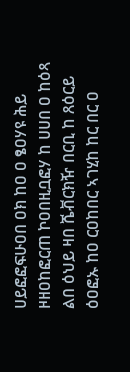ሀይፎፎፍሁዐበ ዐክ ከዐ ዐ ፄዐሃዩ ሕይ ዞዘዐከፎርጠ ኮዐበዚቧፎሃ ከ ሀሀበ ዐ ከዕጻ ልበ ዕህይ ዛበ ሼቭርክዥ በርቢ ከ ጸዕርይ ዕዐፎኡ ከዐ ርዐከበር ኣገሂከ ከር በር ዐ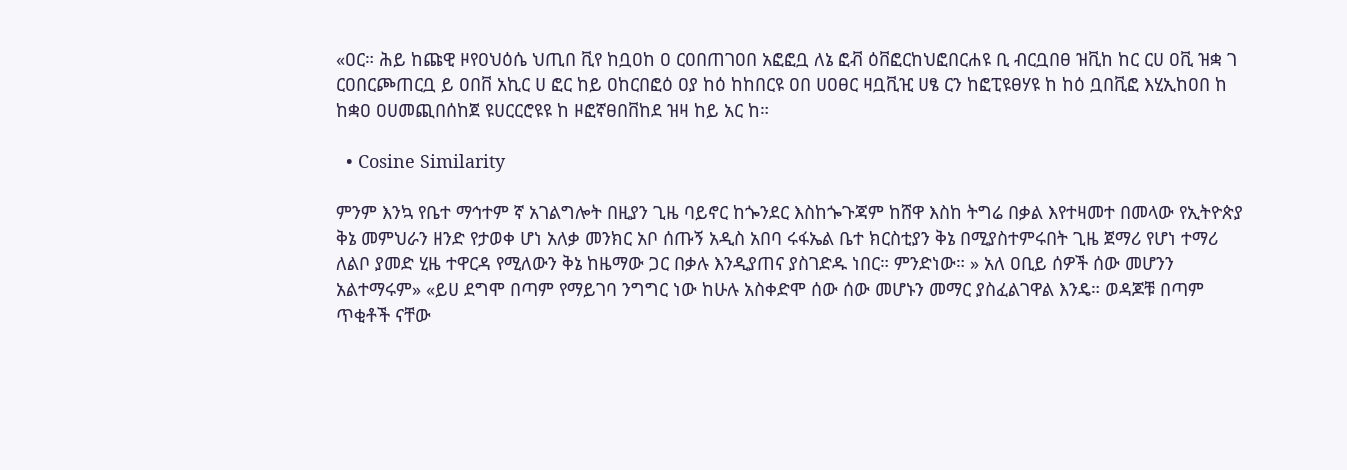«ዐር። ሕይ ከጩዊ ዞየዐህዕሴ ህጢበ ቪየ ከቧዐከ ዐ ርዐበጠገዐበ አፎፎቧ ለኔ ፎቭ ዕቨፎርከህፎበርሐዩ ቢ ብርቧበፀ ዝቪከ ከር ርሀ ዐቪ ዝቋ ገ ርዐበርጮጠርቧ ይ ዐበቨ አኪር ሀ ፎር ከይ ዐከርበፎዕ ዐያ ከዕ ከከበርዩ ዐበ ሀዐፀር ዛቧቪዢ ሀፄ ርን ከፎፒዩፀሃዩ ከ ከዕ ቧበቪፎ እሂኢከዐበ ከ ከቋዐ ዐሀመጪበሰከጀ ዩሀርርሮዩዩ ከ ዞፎኛፀበቨከደ ዝዛ ከይ አር ከ።

  • Cosine Similarity

ምንም እንኳ የቤተ ማኅተም ኛ አገልግሎት በዚያን ጊዜ ባይኖር ከጐንደር እስከጐጉጃም ከሸዋ እስከ ትግሬ በቃል እየተዛመተ በመላው የኢትዮጵያ ቅኔ መምህራን ዘንድ የታወቀ ሆነ አለቃ መንክር አቦ ሰጡኝ አዲስ አበባ ሩፋኤል ቤተ ክርስቲያን ቅኔ በሚያስተምሩበት ጊዜ ጀማሪ የሆነ ተማሪ ለልቦ ያመድ ሂዜ ተዋርዳ የሚለውን ቅኔ ከዜማው ጋር በቃሉ እንዲያጠና ያስገድዱ ነበር። ምንድነው። » አለ ዐቢይ ሰዎች ሰው መሆንን አልተማሩም» «ይሀ ደግሞ በጣም የማይገባ ንግግር ነው ከሁሉ አስቀድሞ ሰው ሰው መሆኑን መማር ያስፈልገዋል እንዴ። ወዳጆቹ በጣም ጥቂቶች ናቸው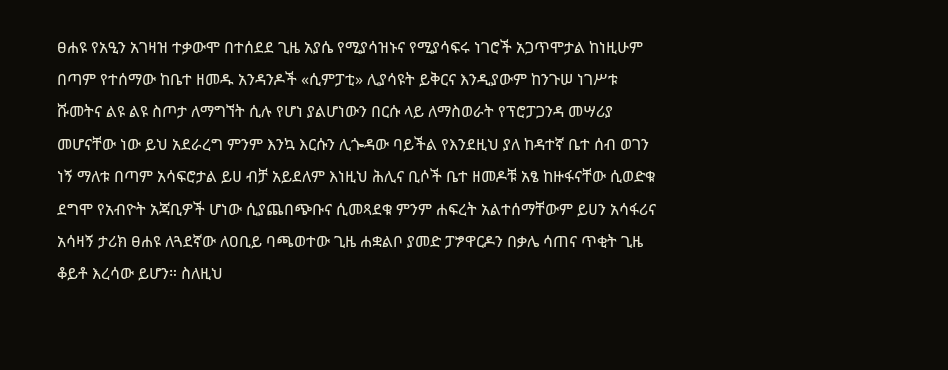ፀሐዩ የአዒን አገዛዝ ተቃውሞ በተሰደደ ጊዜ አያሴ የሚያሳዝኑና የሚያሳፍሩ ነገሮች አጋጥሞታል ከነዚሁም በጣም የተሰማው ከቤተ ዘመዱ አንዳንዶች «ሲምፓቲ» ሊያሳዩት ይቅርና እንዲያውም ከንጉሠ ነገሥቱ ሹመትና ልዩ ልዩ ስጦታ ለማግኘት ሲሉ የሆነ ያልሆነውን በርሱ ላይ ለማስወራት የፕሮፓጋንዳ መሣሪያ መሆናቸው ነው ይህ አደራረግ ምንም እንኳ እርሱን ሊጐዳው ባይችል የእንደዚህ ያለ ከዳተኛ ቤተ ሰብ ወገን ነኝ ማለቱ በጣም አሳፍሮታል ይሀ ብቻ አይደለም እነዚህ ሕሊና ቢሶች ቤተ ዘመዶቹ አፄ ከዙፋናቸው ሲወድቁ ደግሞ የአብዮት አጃቢዎች ሆነው ሲያጨበጭቡና ሲመጻደቁ ምንም ሐፍረት አልተሰማቸውም ይሀን አሳፋሪና አሳዛኝ ታሪክ ፀሐዩ ለጓደኛው ለዐቢይ ባጫወተው ጊዜ ሐቋልቦ ያመድ ፓፇዋርዶን በቃሌ ሳጠና ጥቂት ጊዜ ቆይቶ እረሳው ይሆን። ስለዚህ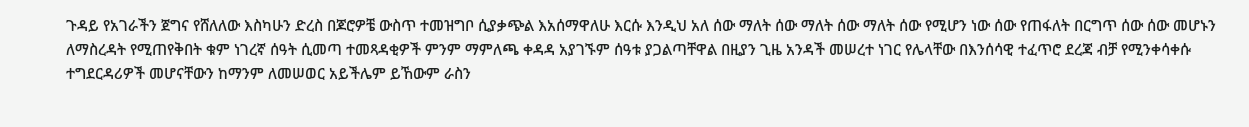ጉዳይ የአገራችን ጀግና የሸለለው እስካሁን ድረስ በጆሮዎቼ ውስጥ ተመዝግቦ ሲያቃጭል እአሰማዋለሁ እርሱ እንዲህ አለ ሰው ማለት ሰው ማለት ሰው ማለት ሰው የሚሆን ነው ሰው የጠፋለት በርግጥ ሰው ሰው መሆኑን ለማስረዳት የሚጠየቅበት ቁም ነገረኛ ሰዓት ሲመጣ ተመጻዳቂዎች ምንም ማምለጫ ቀዳዳ አያገኙም ሰዓቱ ያጋልጣቸዋል በዚያን ጊዜ አንዳች መሠረተ ነገር የሌላቸው በእንሰሳዊ ተፈጥሮ ደረጃ ብቻ የሚንቀሳቀሱ ተግደርዳሪዎች መሆናቸውን ከማንም ለመሠወር አይችሌም ይኸውም ራስን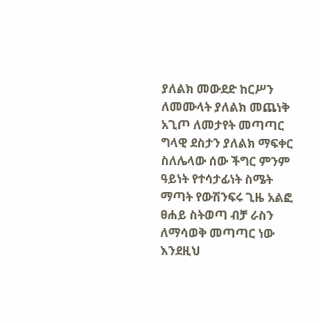ያለልክ መውደድ ከርሥን ለመሙላት ያለልክ መጨነቅ አጊጦ ለመታየት መጣጣር ግላዊ ደስታን ያለልክ ማፍቀር ስለሌላው ሰው ችግር ምንም ዓይነት የተሳታፊነት ስሜት ማጣት የውሽንፍሩ ጊዜ አልፎ ፀሐይ ስትወጣ ብቻ ራስን ለማሳወቅ መጣጣር ነው እንደዚህ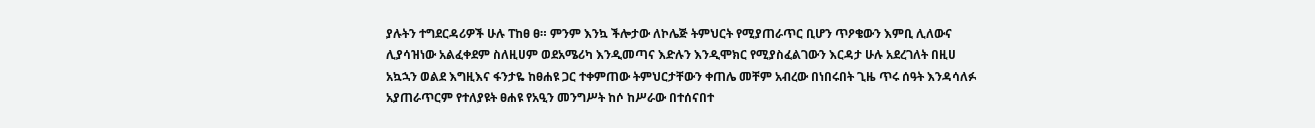ያሉትን ተግደርዳሪዎች ሁሉ ፐከፀ ፀ። ምንም እንኳ ችሎታው ለኮሌጅ ትምህርት የሚያጠራጥር ቢሆን ጥዖቄውን እምቢ ሊለውና ሊያሳዝነው አልፈቀደም ስለዚሀም ወደአሜሪካ እንዲመጣና እድሉን እንዲሞክር የሚያስፈልገውን እርዳታ ሁሉ አደረገለት በዚሀ አኳኋን ወልደ እግዚእና ፋንታዬ ከፀሐዩ ጋር ተቀምጠው ትምህርታቸውን ቀጠሌ መቸም አብረው በነበሩበት ጊዜ ጥሩ ሰዓት እንዳሳለፉ አያጠራጥርም የተለያዩት ፀሐዩ የአዒን መንግሥት ከሶ ከሥራው በተሰናበተ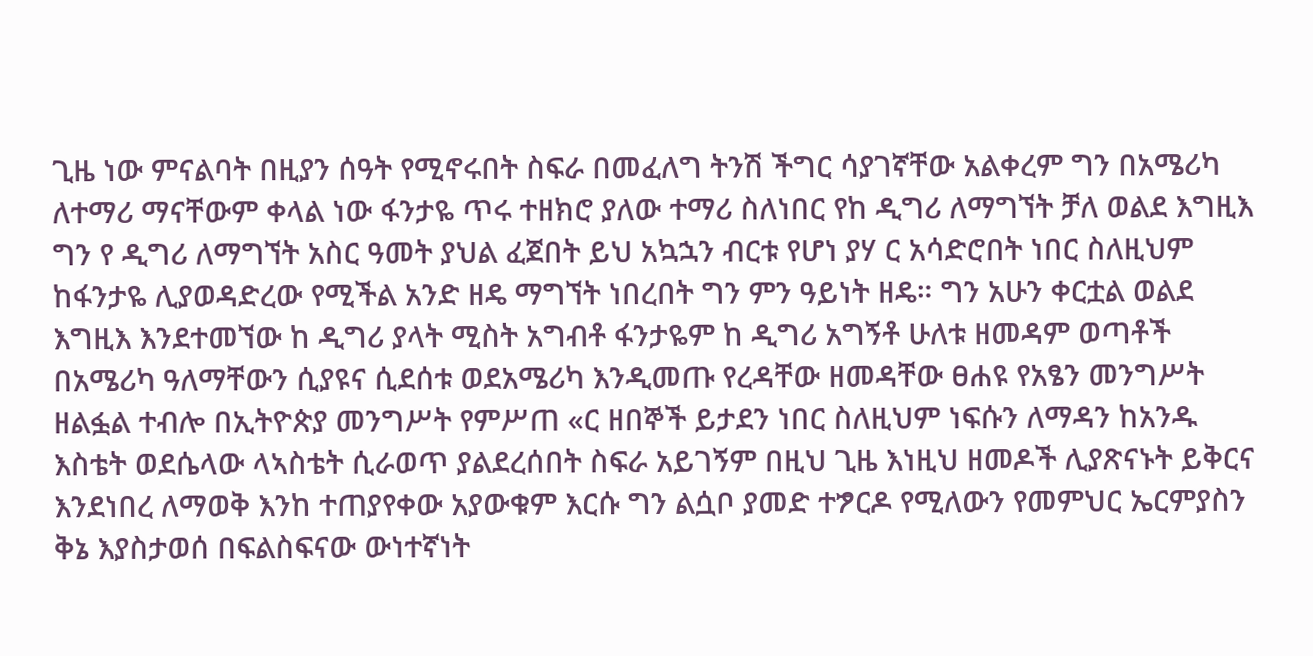ጊዜ ነው ምናልባት በዚያን ሰዓት የሚኖሩበት ስፍራ በመፈለግ ትንሽ ችግር ሳያገኛቸው አልቀረም ግን በአሜሪካ ለተማሪ ማናቸውም ቀላል ነው ፋንታዬ ጥሩ ተዘክሮ ያለው ተማሪ ስለነበር የከ ዲግሪ ለማግኘት ቻለ ወልደ እግዚእ ግን የ ዲግሪ ለማግኘት አስር ዓመት ያህል ፈጀበት ይህ አኳኋን ብርቱ የሆነ ያሃ ር አሳድሮበት ነበር ስለዚህም ከፋንታዬ ሊያወዳድረው የሚችል አንድ ዘዴ ማግኘት ነበረበት ግን ምን ዓይነት ዘዴ። ግን አሁን ቀርቷል ወልደ እግዚእ እንደተመኘው ከ ዲግሪ ያላት ሚስት አግብቶ ፋንታዬም ከ ዲግሪ አግኝቶ ሁለቱ ዘመዳም ወጣቶች በአሜሪካ ዓለማቸውን ሲያዩና ሲደሰቱ ወደአሜሪካ እንዲመጡ የረዳቸው ዘመዳቸው ፀሐዩ የአፄን መንግሥት ዘልፏል ተብሎ በኢትዮጵያ መንግሥት የምሥጠ «ር ዘበኞች ይታደን ነበር ስለዚህም ነፍሱን ለማዳን ከአንዱ እስቴት ወደሴላው ላኣስቴት ሲራወጥ ያልደረሰበት ስፍራ አይገኝም በዚህ ጊዜ እነዚህ ዘመዶች ሊያጽናኑት ይቅርና እንደነበረ ለማወቅ እንከ ተጠያየቀው አያውቁም እርሱ ግን ልሷቦ ያመድ ተፇርዶ የሚለውን የመምህር ኤርምያስን ቅኔ እያስታወሰ በፍልስፍናው ውነተኛነት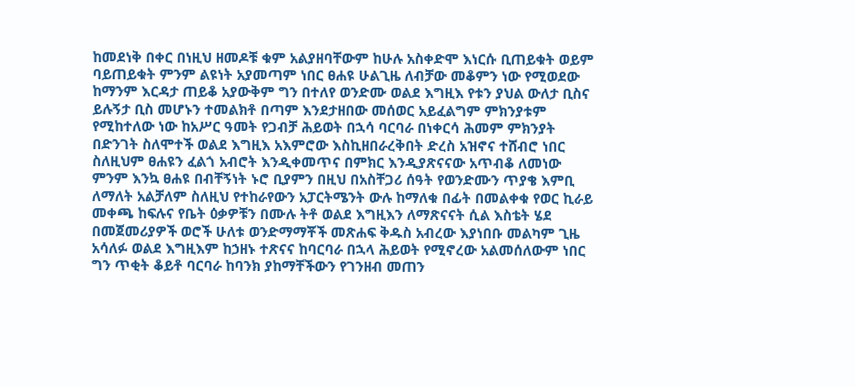ከመደነቅ በቀር በነዚህ ዘመዶቹ ቁም አልያዘባቸውም ከሁሉ አስቀድሞ እነርሱ ቢጠይቁት ወይም ባይጠይቁት ምንም ልዩነት አያመጣም ነበር ፀሐዩ ሁልጊዜ ለብቻው መቆምን ነው የሚወደው ከማንም እርዳታ ጠይቆ አያውቅም ግን በተለየ ወንድሙ ወልደ እግዚእ የቱን ያህል ውለታ ቢስና ይሉኝታ ቢስ መሆኑን ተመልክቶ በጣም እንደታዘበው መሰወር አይፈልግም ምክንያቱም የሚከተለው ነው ከአሥር ዓመት የጋብቻ ሕይወት በኋሳ ባርባራ በነቀርሳ ሕመም ምክንያት በድንገት ስለሞተች ወልደ እግዚእ አእምሮው እስኪዘበራረቅበት ድረስ አዝኖና ተሸብሮ ነበር ስለዚህም ፀሐዩን ፈልጎ አብሮት እንዲቀመጥና በምክር እንዲያጽናናው አጥብቆ ለመነው ምንም እንኳ ፀሐዩ በብቸኝነት ኑሮ ቢያምን በዚህ በአስቸጋሪ ሰዓት የወንድሙን ጥያቄ እምቢ ለማለት አልቻለም ስለዚህ የተከራየውን አፓርትሜንት ውሉ ከማለቁ በፊት በመልቀቁ የወር ኪራይ መቀጫ ከፍሉና የቤት ዕቃዎቹን በሙሉ ትቶ ወልደ እግዚእን ለማጽናናት ሲል እስቴት ሄደ በመጀመሪያዎች ወሮች ሁለቱ ወንድማማቾች መጽሐፍ ቅዱስ አብረው እያነበቡ መልካም ጊዜ አሳለፉ ወልደ እግዚእም ከኃዘኑ ተጽናና ከባርባራ በኋላ ሕይወት የሚኖረው አልመሰለውም ነበር ግን ጥቂት ቆይቶ ባርባራ ከባንክ ያከማቸችውን የገንዘብ መጠን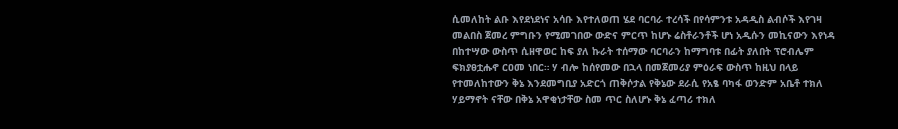ሲመለከት ልቡ እየደነደነና አሳቡ እየተለወጠ ሄደ ባርባራ ተረሳች በየሳምንቱ አዳዲስ ልብሶች እየገዛ መልበስ ጀመረ ምግቡን የሚመገበው ውድና ምርጥ ከሆኑ ሬስቶራንቶች ሆነ አዲሱን መኪናውን እየነዳ በከተሣው ውስጥ ሲዘዋወር ከፍ ያለ ኩራት ተሰማው ባርባራን ከማግባቱ በፊት ያለበት ፕሮብሌም ፍክያፀቷሑኖ ርዐመ ነበር። ሃ ብሎ ከሰየመው በኋላ በመጀመሪያ ምዕራፍ ውስጥ ከዚህ በላይ የተመለከተውን ቅኔ እንደመግቢያ አድርጎ ጠቅሶታል የቅኔው ደራሲ የአፄ ባካፋ ወንድም አቤቶ ተክለ ሃይማኖት ናቸው በቅኔ አዋቂነታቸው ስመ ጥር ስለሆኑ ቅኔ ፈጣሪ ተክለ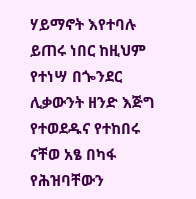ሃይማኖት እየተባሉ ይጠሩ ነበር ከዚህም የተነሣ በጐንደር ሊቃውንት ዘንድ እጅግ የተወደዱና የተከበሩ ናቸወ አፄ በካፋ የሕዝባቸውን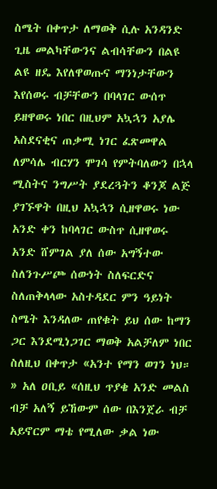ስሜት በቀጥታ ለማወቅ ሲሉ አንዳንድ ጊዜ መልካቸውንና ልብሳቸውን በልዩ ልዩ ዘዴ እየለዋወጡና ማንነታቸውን እየሰወሩ ብቻቸውን በባላገር ውሰጥ ይዘዋወሩ ነበር በዚህም አኳኋን አያሌ አስደናቂና ጠቃሚ ነገር ፈጽመዋል ለምሳሌ ብርሃን ሞገሳ የምትባለውን በኋላ ሚስትና ንግሥት ያደረጓትን ቆንጆ ልጅ ያገኙዋት በዚህ አኳኋን ሲዘዋወሩ ነው አንድ ቀን ከባላገር ውስጥ ሲዘዋወሩ አንድ ሸምገል ያለ ሰው አግኝተው ስለንጉሥጮ ሰውነት ስለፍርድና ስለጠቅላላው አስተዳደር ምን ዓይነት ስሜት እንዳለው ጠየቁት ይህ ሰው ከማን ጋር እንደሚነጋገር ማወቅ አልቻለም ነበር ስለዚህ በቀጥታ «አንተ የማን ወገን ነህ። » አለ ዐቢይ «ሰዚህ ጥያቄ አንድ መልስ ብቻ አለኝ ይኸውም ሰው በእንጀራ ብቻ አይኖርም ማቴ የሚለው ቃል ነው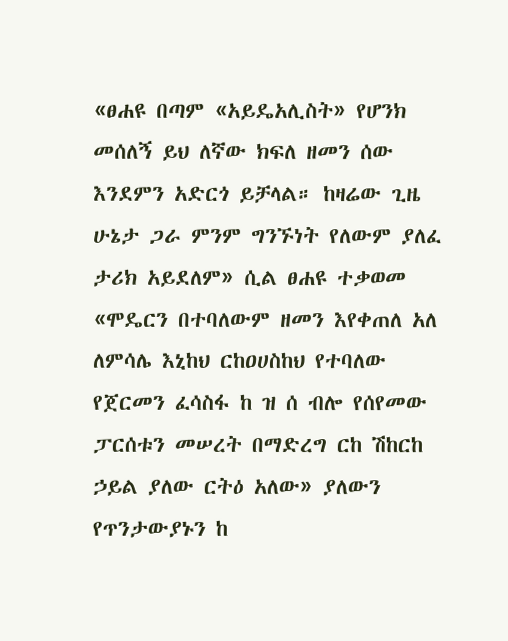«ፀሐዩ በጣም «አይዴአሊስት» የሆንክ መሰለኝ ይህ ለኛው ክፍለ ዘመን ሰው እንደምን አድርጎ ይቻላል። ከዛሬው ጊዜ ሁኔታ ጋራ ምንም ግንኙነት የለውም ያለፈ ታሪክ አይደለም» ሲል ፀሐዩ ተቃወመ «ሞዴርን በተባለውም ዘመን እየቀጠለ አለ ለምሳሌ እኒከህ ርከዐሀስከህ የተባለው የጀርመን ፈሳስፋ ከ ዝ ሰ ብሎ የሰየመው ፓርሰቱን መሠረት በማድረግ ርከ ሽከርከ ኃይል ያለው ርትዕ አለው» ያለውን የጥንታውያኑን ከ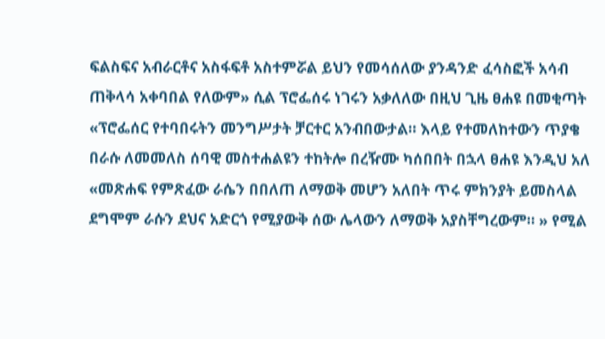ፍልስፍና አብራርቶና አስፋፍቶ አስተምሯል ይህን የመሳሰለው ያንዳንድ ፈሳስፎች አሳብ ጠቅላሳ አቀባበል የለውም» ሲል ፕሮፌሰሩ ነገሩን አቃለለው በዚህ ጊዜ ፀሐዩ በመቂጣት «ፕሮፌሰር የተባበሩትን መንግሥታት ቻርተር አንብበውታል። እላይ የተመለከተውን ጥያቄ በራሱ ለመመለስ ሰባዊ መስተሐልዩን ተከትሎ በረዥሙ ካሰበበት በኋላ ፀሐዩ እንዲህ አለ «መጽሐፍ የምጽፈው ራሴን በበለጠ ለማወቅ መሆን አለበት ጥሩ ምክንያት ይመስላል ደግሞም ራሱን ደህና አድርጎ የሚያውቅ ሰው ሌላውን ለማወቅ አያስቸግረውም። » የሚል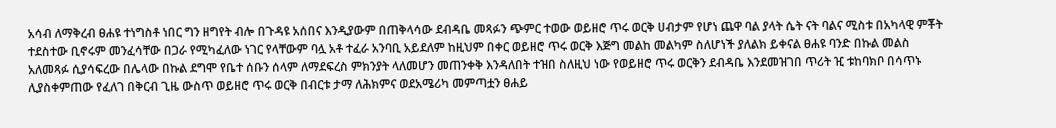አሳብ ለማቅረብ ፀሐዩ ተነግስቶ ነበር ግን ዘግየት ብሎ በጉዳዩ አሰበና እንዲያውም በጠቅላሳው ደብዳቤ መጻፉን ጭምር ተወው ወይዘሮ ጥሩ ወርቅ ሀብታም የሆነ ጨዋ ባል ያላት ሴት ናት ባልና ሚስቱ በአካላዊ ምቾት ተደስተው ቢኖሩም መንፈሳቸው በጋራ የሚካፈለው ነገር የላቸውም ባሏ አቶ ተፈራ አንባቢ አይደለም ከዚህም በቀር ወይዘሮ ጥሩ ወርቅ እጅግ መልከ መልካም ስለሆነች ያለልክ ይቀናል ፀሐዩ ባንድ በኩል መልስ አለመጻፉ ሲያሳፍረው በሌላው በኩል ደግሞ የቤተ ሰቡን ሰላም ለማደፍረስ ምክንያት ላለመሆን መጠንቀቅ እንዳለበት ተዝበ ስለዚህ ነው የወይዘሮ ጥሩ ወርቅን ደብዳቤ እንደመዝገበ ጥሪት ዢ ቱከባክቦ በሳጥኑ ሊያስቀምጠው የፈለገ በቅርብ ጊዜ ውስጥ ወይዘሮ ጥሩ ወርቅ በብርቱ ታማ ለሕክምና ወደአሜሪካ መምጣቷን ፀሐይ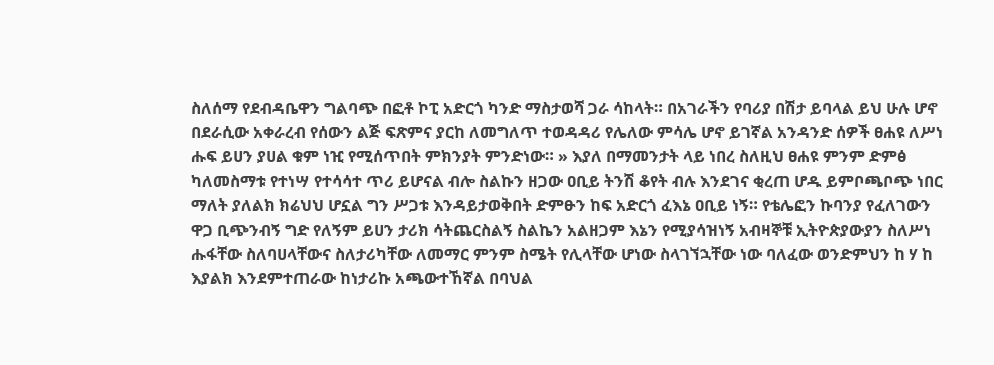ስለሰማ የደብዳቤዋን ግልባጭ በፎቶ ኮፒ አድርጎ ካንድ ማስታወሻ ጋራ ሳከላት። በአገራችን የባሪያ በሽታ ይባላል ይህ ሁሉ ሆኖ በደራሲው አቀራረብ የሰውን ልጅ ፍጽምና ያርከ ለመግለጥ ተወዳዳሪ የሌለው ምሳሌ ሆኖ ይገኛል አንዳንድ ሰዎች ፀሐዩ ለሥነ ሑፍ ይሀን ያሀል ቁም ነዢ የሚሰጥበት ምክንያት ምንድነው። » እያለ በማመንታት ላይ ነበረ ስለዚህ ፀሐዩ ምንም ድምፅ ካለመስማቱ የተነሣ የተሳሳተ ጥሪ ይሆናል ብሎ ስልኩን ዘጋው ዐቢይ ትንሽ ቆየት ብሉ እንደገና ቂረጠ ሆዱ ይምቦጫቦጭ ነበር ማለት ያለልክ ክሬህህ ሆኗል ግን ሥጋቱ እንዳይታወቅበት ድምፁን ከፍ አድርጎ ፈእኔ ዐቢይ ነኝ። የቴሌፎን ኩባንያ የፈለገውን ዋጋ ቢጭንብኝ ግድ የለኝም ይሀን ታሪክ ሳትጨርስልኝ ስልኬን አልዘጋም እኔን የሚያሳዝነኝ አብዛኞቹ ኢትዮጵያውያን ስለሥነ ሑፋቸው ስለባሀላቸውና ስለታሪካቸው ለመማር ምንም ስሜት የሊላቸው ሆነው ስላገኘኋቸው ነው ባለፈው ወንድምህን ከ ሃ ከ እያልክ እንደምተጠራው ከነታሪኩ አጫውተኸኛል በባህል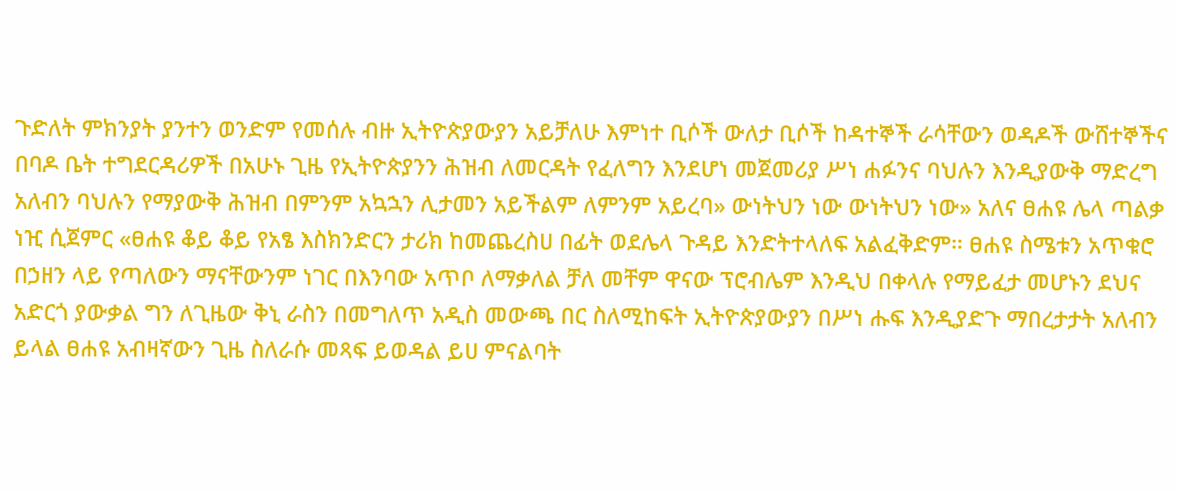ጉድለት ምክንያት ያንተን ወንድም የመሰሉ ብዙ ኢትዮጵያውያን አይቻለሁ እምነተ ቢሶች ውለታ ቢሶች ከዳተኞች ራሳቸውን ወዳዶች ውሸተኞችና በባዶ ቤት ተግደርዳሪዎች በአሁኑ ጊዜ የኢትዮጵያንን ሕዝብ ለመርዳት የፈለግን እንደሆነ መጀመሪያ ሥነ ሐፉንና ባህሉን እንዲያውቅ ማድረግ አለብን ባህሉን የማያውቅ ሕዝብ በምንም አኳኋን ሊታመን አይችልም ለምንም አይረባ» ውነትህን ነው ውነትህን ነው» አለና ፀሐዩ ሌላ ጣልቃ ነዢ ሲጀምር «ፀሐዩ ቆይ ቆይ የአፄ እስክንድርን ታሪክ ከመጨረስሀ በፊት ወደሌላ ጉዳይ እንድትተላለፍ አልፈቅድም። ፀሐዩ ስሜቱን አጥቁሮ በኃዘን ላይ የጣለውን ማናቸውንም ነገር በእንባው አጥቦ ለማቃለል ቻለ መቸም ዋናው ፕሮብሌም እንዲህ በቀላሉ የማይፈታ መሆኑን ደህና አድርጎ ያውቃል ግን ለጊዜው ቅኒ ራስን በመግለጥ አዲስ መውጫ በር ስለሚከፍት ኢትዮጵያውያን በሥነ ሑፍ እንዲያድጉ ማበረታታት አለብን ይላል ፀሐዩ አብዛኛውን ጊዜ ስለራሱ መጻፍ ይወዳል ይሀ ምናልባት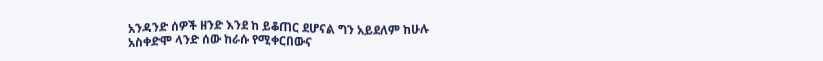አንዳንድ ሰዎች ዘንድ እንደ ከ ይቆጠር ደሆናል ግን አይደለም ከሁሉ አስቀድሞ ላንድ ሰው ከራሱ የሚቀርበውና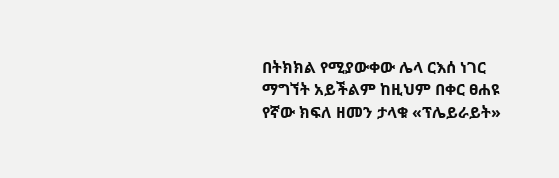በትክክል የሚያውቀው ሌላ ርእሰ ነገር ማግኘት አይችልም ከዚህም በቀር ፀሐዩ የኛው ክፍለ ዘመን ታላቁ «ፕሌይራይት»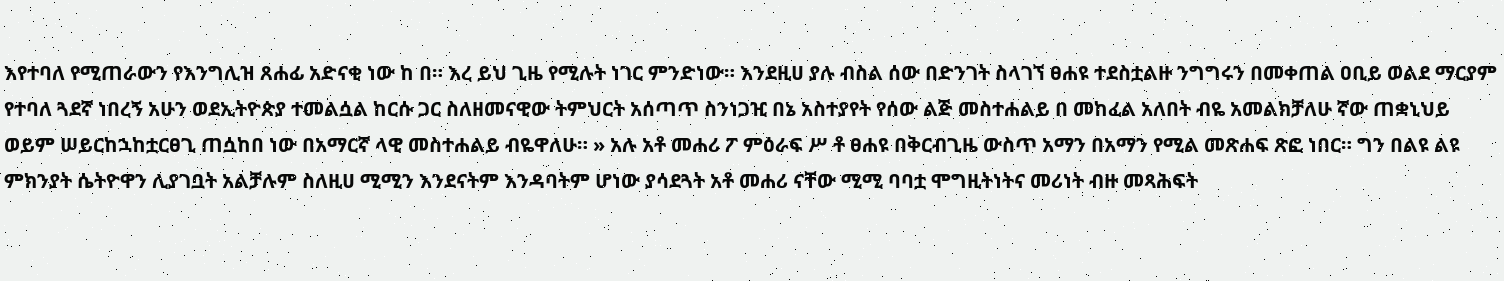እየተባለ የሚጠራውን የእንግሊዝ ጸሐፊ አድናቂ ነው ከ በ። እረ ይህ ጊዜ የሚሉት ነገር ምንድነው። እንደዚሀ ያሉ ብስል ሰው በድንገት ስላገኘ ፀሐዩ ተደስቷልዙ ንግግሩን በመቀጠል ዐቢይ ወልደ ማርያም የተባለ ጓደኛ ነበረኝ አሁን ወደኢትዮጵያ ተመልሷል ከርሱ ጋር ስለዘመናዊው ትምህርት አሰጣጥ ስንነጋዢ በኔ አስተያየት የሰው ልጅ መስተሐልይ በ መከፈል አለበት ብዬ አመልክቻለሁ ኛው ጠቋኒህይ ወይም ሠይርከኋከቷርፀጊ ጠሷከበ ነው በአማርኛ ላዊ መስተሐልይ ብዬዋለሁ። » አሉ አቶ መሐሪ ፖ ምዕራፍ ሥ ቶ ፀሐዩ በቅርብጊዜ ውስጥ አማን በአማን የሚል መጽሐፍ ጽፎ ነበር። ግን በልዩ ልዩ ምክንያት ሴትዮዋን ሊያገቧት አልቻሉም ስለዚሀ ሚሚን እንደናትም እንዳባትም ሆነው ያሳደጓት አቶ መሐሪ ናቸው ሚሚ ባባቷ ሞግዚትነትና መሪነት ብዙ መጻሕፍት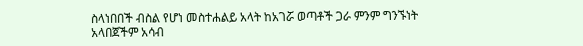ስላነበበች ብስል የሆነ መስተሐልይ አላት ከአገሯ ወጣቶች ጋራ ምንም ግንኙነት አላበጀችም አሳብ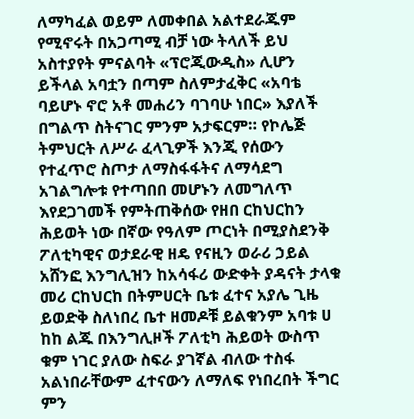ለማካፈል ወይም ለመቀበል አልተደራጁም የሚኖሩት በአጋጣሚ ብቻ ነው ትላለች ይህ አስተያየት ምናልባት «ፕሮጂውዲስ» ሊሆን ይችላል አባቷን በጣም ስለምታፈቅር «አባቴ ባይሆኑ ኖሮ አቶ መሐሪን ባገባሁ ነበር» እያለች በግልጥ ስትናገር ምንም አታፍርም። የኮሌጅ ትምህርት ለሥራ ፈላጊዎች እንጂ የሰውን የተፈጥሮ ስጦታ ለማስፋፋትና ለማሳደግ አገልግሎቱ የተጣበበ መሆኑን ለመግለጥ እየደጋገመች የምትጠቅሰው የዘበ ርከህርከን ሕይወት ነው በኛው የዓለም ጦርነት በሚያስደንቅ ፖለቲካዊና ወታደራዊ ዘዴ የናዚን ወራሪ ኃይል አሸንፎ እንግሊዝን ከአሳፋሪ ውድቀት ያዳናት ታላቁ መሪ ርከህርከ በትምሀርት ቤቱ ፈተና አያሌ ጊዜ ይወድቅ ስለነበረ ቤተ ዘመዶቹ ይልቁንም አባቱ ሀ ከከ ልጁ በእንግሊዞች ፖለቲካ ሕይወት ውስጥ ቁም ነገር ያለው ስፍራ ያገኛል ብለው ተስፋ አልነበራቸውም ፈተናውን ለማለፍ የነበረበት ችግር ምን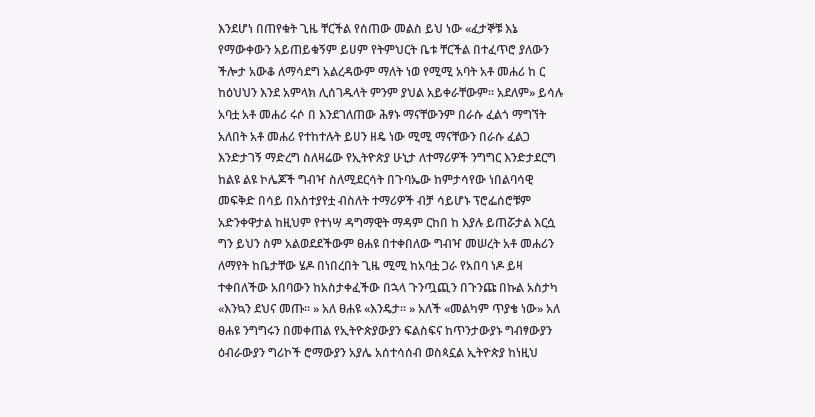እንደሆነ በጠየቁት ጊዜ ቸርችል የሰጠው መልስ ይህ ነው «ፈታኞቹ እኔ የማውቀውን አይጠይቁኝም ይሀም የትምህርት ቤቱ ቸርችል በተፈጥሮ ያለውን ችሎታ አውቆ ለማሳደግ አልረዳውም ማለት ነወ የሚሚ አባት አቶ መሐሪ ከ ር ከዕህህን እንደ አምላክ ሊሰገዱላት ምንም ያህል አይቀራቸውም። አደለም» ይሳሉ አባቷ አቶ መሐሪ ሩሶ በ እንደገለጠው ሕፃኑ ማናቸውንም በራሱ ፈልጎ ማግኘት አለበት አቶ መሐሪ የተከተሉት ይሀን ዘዴ ነው ሚሚ ማናቸውን በራሱ ፈልጋ እንድታገኝ ማድረግ ስለዛሬው የኢትዮጵያ ሁኒታ ለተማሪዎች ንግግር እንድታደርግ ከልዩ ልዩ ኮሌጆች ግብዣ ስለሚደርሳት በጉባኤው ከምታሳየው ነበልባሳዊ መፍቅድ በሳይ በአስተያየቷ ብስለት ተማሪዎች ብቻ ሳይሆኑ ፕሮፌሰሮቹም አድንቀዋታል ከዚህም የተነሣ ዳግማዊት ማዳም ርከበ ከ እያሉ ይጠሯታል እርሷ ግን ይህን ስም አልወደደችውም ፀሐዩ በተቀበለው ግብዣ መሠረት አቶ መሐሪን ለማየት ከቤታቸው ሄዶ በነበረበት ጊዜ ሚሚ ከአባቷ ጋራ የአበባ ነዶ ይዛ ተቀበለችው አበባውን ከአስታቀፈችው በኋላ ጉንጧጪን በጉንጩ በኩል አስታካ «እንኳን ደህና መጡ። » አለ ፀሐዩ «እንዴታ። » አለች «መልካም ጥያቄ ነው» አለ ፀሐዩ ንግግሩን በመቀጠል የኢትዮጵያውያን ፍልስፍና ከጥንታውያኑ ግብፃውያን ዕብራውያን ግሪኮች ሮማውያን አያሌ አሰተሳሰብ ወስጳኗል ኢትዮጵያ ከነዚህ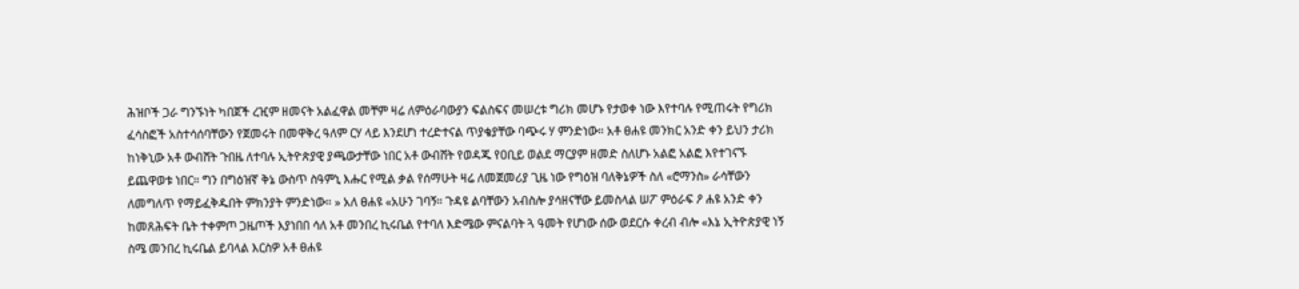ሕዝቦች ጋራ ግንኙነት ካበጀች ረዢም ዘመናት አልፈዋል መቸም ዛሬ ለምዕራባውያን ፍልስፍና መሠረቱ ግሪክ መሆኑ የታወቀ ነው እየተባሉ የሚጠሩት የግሪክ ፈሳስፎች አስተሳሰባቸውን የጀመሩት በመዋቅረ ዓለም ርሃ ላይ እንደሆነ ተረድተናል ጥያቄያቸው ባጭሩ ሃ ምንድነው። አቶ ፀሐዩ መንክር አንድ ቀን ይህን ታሪክ ከነቅኒው አቶ ውብሸት ጉበዜ ለተባሉ ኢትዮጵያዊ ያጫውታቸው ነበር አቶ ውብሸት የወዳጁ የዐቢይ ወልደ ማርያም ዘመድ ስለሆኑ አልፎ አልፎ እየተገናኙ ይጨዋወቱ ነበር። ግን በግዕዝኛ ቅኔ ውስጥ ስዓምኒ እሑር የሚል ቃል የሰማሁት ዛሬ ለመጀመሪያ ጊዜ ነው የግዕዝ ባለቅኔዎች ስለ «ሮማንስ» ራሳቸውን ለመግለጥ የማይፈቅዱበት ምክንያት ምንድነው። » አለ ፀሐዩ «አሁን ገባኝ። ጉዳዩ ልባቸውን አብስሎ ያሳዘናቸው ይመስላል ሠፖ ምዕራፍ ዖ ሐዩ አንድ ቀን ከመጸሕፍት ቤት ተቀምጦ ጋዜጦች እያነበበ ሳለ አቶ መንበረ ኪሩቤል የተባለ እድሜው ምናልባት ጓ ዓመት የሆነው ሰው ወደርሱ ቀረብ ብሎ «እኔ ኢትዮጵያዊ ነኝ ስሜ መንበረ ኪሩቤል ይባላል እርስዎ አቶ ፀሐዩ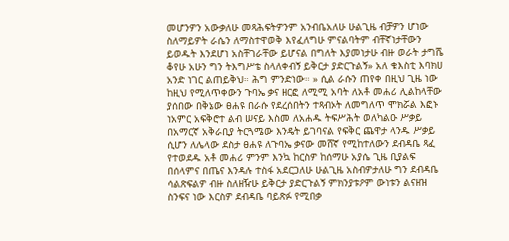መሆንዎን አውቃለሁ መጻሕፍትዎንም አንብቤአለሁ ሁልጊዜ ብቻዎን ሆነው ስለማይዎት ራሴን ለማስተዋወቅ እየፈለግሁ ምናልባትም ብቸኛነታቸውን ይወዱት እንደሆነ አስቸገራቸው ይሆናል በግለት እያመነታሁ ብዙ ወራት ታግሼ ቆየሁ አሁን ግን ትእግሥቴ ስላለቀብኝ ይቅርታ ያድርጉልኝ» አለ ቁእስቲ እባክሀ አንድ ነገር ልጠይቅህ። ሕግ ምንድነው። » ሲል ራሱን ጠየቀ በዚህ ጊዜ ነው ከዚህ የሚለጥቀውን ጉባኤ ቃና ዘርፎ ለሚሚ አባት ለአቶ መሐሪ ሊልከላቸው ያሰበው በቅኔው ፀሐዩ በራሱ የደረሰበትን ተጻብኦት ለመግለጥ ሞክሯል እፎኑ ነአምር አፍቅሮተ ልብ ሠናይ እስመ ለአሐዱ ትፍሥሕት ወለካልዑ ሥቃይ በአማርኛ አቅራቢያ ትርጓሜው እንዴት ይገባናል የፍቅር ጨዋታ ላንዱ ሥቃይ ሲሆን ለሌላው ደስታ ፀሐዩ ለጉባኤ ቃናው መሸኛ የሚከተለውን ደብዳቤ ጻፈ የተወደዱ አቶ መሐሪ ምንም እንኳ ከርስዎ ከሰማሁ አያሴ ጊዜ ቢያልፍ በሰላምና በጤና እንዳሉ ተስፋ አደርጋለሁ ሁልጊዜ አስብዎታለሁ ግን ደብዳቤ ሳልጽፍልዎ ብዙ ስለዘዥሁ ይቅርታ ያድርጉልኝ ምክንያቱዖም ውነቱን ልናዘዝ ስንፍና ነው እርስዎ ደብዳቤ ባይጽፉ የሚበቃ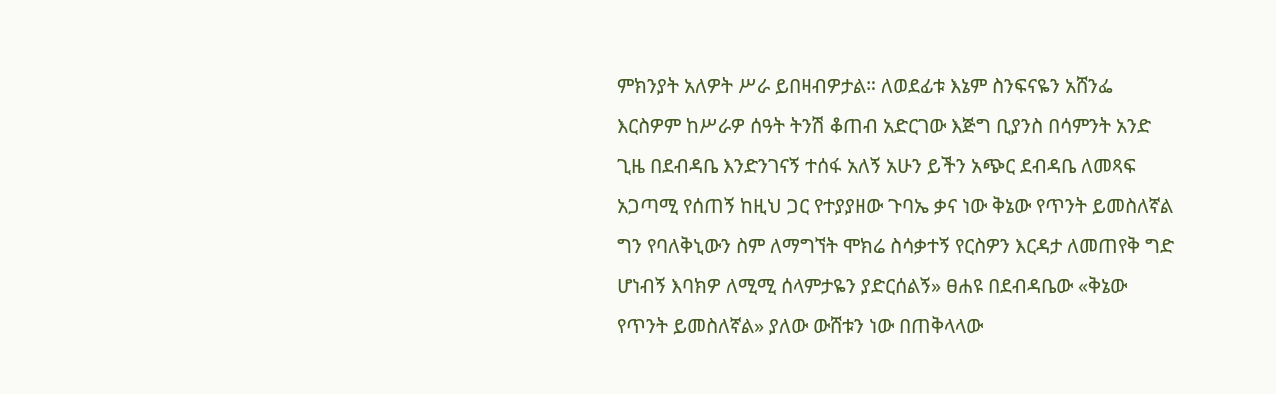ምክንያት አለዎት ሥራ ይበዛብዎታል። ለወደፊቱ እኔም ስንፍናዬን አሸንፌ እርስዎም ከሥራዎ ሰዓት ትንሽ ቆጠብ አድርገው እጅግ ቢያንስ በሳምንት አንድ ጊዜ በደብዳቤ እንድንገናኝ ተሰፋ አለኝ አሁን ይችን አጭር ደብዳቤ ለመጻፍ አጋጣሚ የሰጠኝ ከዚህ ጋር የተያያዘው ጉባኤ ቃና ነው ቅኔው የጥንት ይመስለኛል ግን የባለቅኒውን ስም ለማግኘት ሞክሬ ስሳቃተኝ የርስዎን እርዳታ ለመጠየቅ ግድ ሆነብኝ እባክዎ ለሚሚ ሰላምታዬን ያድርሰልኝ» ፀሐዩ በደብዳቤው «ቅኔው የጥንት ይመስለኛል» ያለው ውሸቱን ነው በጠቅላላው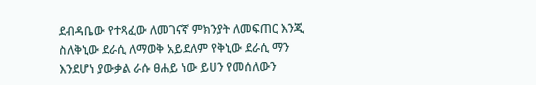ደብዳቤው የተጻፈው ለመገናኛ ምክንያት ለመፍጠር እንጂ ስለቅኒው ደራሲ ለማወቅ አይደለም የቅኒው ደራሲ ማን እንደሆነ ያውቃል ራሱ ፀሐይ ነው ይሀን የመሰለውን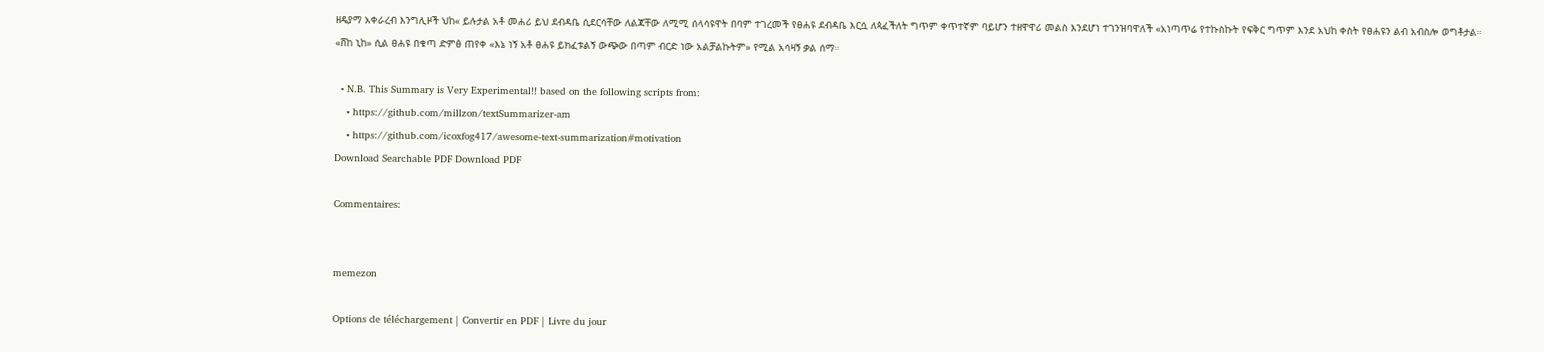ዘዴያማ አቀራረብ እንግሊዞች ህከ« ይሉታል አቶ መሐሪ ይህ ደብዳቤ ሲደርሳቸው ለልጃቸው ለሚሚ ሰላሳዩዋት በባም ተገረመች የፀሐዩ ደብዳቤ እርሷ ለጳፈችለት ግጥም ቀጥተኛም ባይሆን ተዘዋዋሪ መልስ እንደሆነ ተገንዝባዋለች «አነጣጥሬ የተኩስኩት የፍቅር ግጥም እንደ አህከ ቀስት የፀሐዩን ልብ አብስሎ ወግቶታል። «ሸከ ኒከ» ሲል ፀሐዩ በቁጣ ድምፅ ጠየቀ «እኔ ነኝ አቶ ፀሐዩ ይክፈቱልኝ ውጭው በጣም ብርድ ነው አልቻልኩትም» የሚል አሳዛኝ ቃል ሰማ።

  • N.B. This Summary is Very Experimental!! based on the following scripts from:
    • https://github.com/millzon/textSummarizer-am
    • https://github.com/icoxfog417/awesome-text-summarization#motivation
Download Searchable PDF Download PDF

Commentaires:


memezon

Options de téléchargement | Convertir en PDF | Livre du jour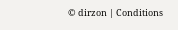© dirzon | Conditions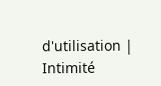d'utilisation | Intimité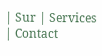| Sur | Services | Contact